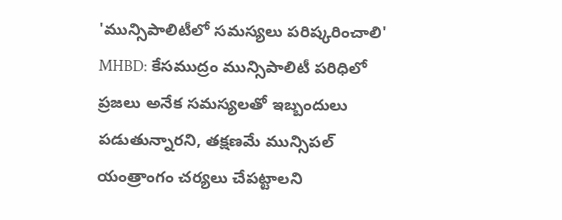'మున్సిపాలిటీలో సమస్యలు పరిష్కరించాలి'
MHBD: కేసముద్రం మున్సిపాలిటీ పరిధిలో ప్రజలు అనేక సమస్యలతో ఇబ్బందులు పడుతున్నారని, తక్షణమే మున్సిపల్ యంత్రాంగం చర్యలు చేపట్టాలని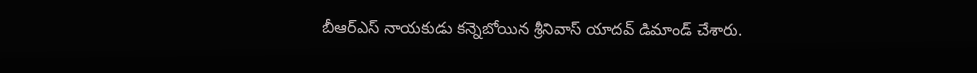బీఆర్ఎస్ నాయకుడు కన్నెబోయిన శ్రీనివాస్ యాదవ్ డిమాండ్ చేశారు.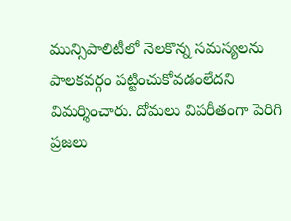మున్సిపాలిటీలో నెలకొన్న సమస్యలను పాలకవర్గం పట్టించుకోవడంలేదని విమర్శించారు. దోమలు విపరీతంగా పెరిగి ప్రజలు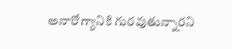అనారోగ్యానికి గురవుతున్నారని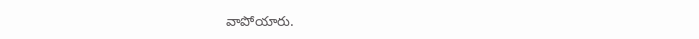వాపోయారు.